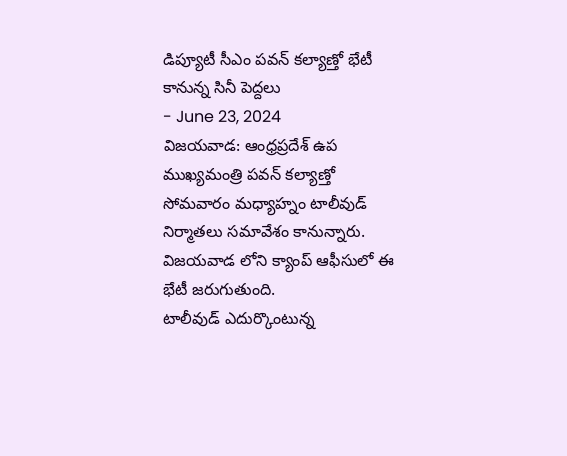డిప్యూటీ సీఎం పవన్ కల్యాణ్తో భేటీ కానున్న సినీ పెద్దలు
- June 23, 2024
విజయవాడ: ఆంధ్రప్రదేశ్ ఉప ముఖ్యమంత్రి పవన్ కల్యాణ్తో సోమవారం మధ్యాహ్నం టాలీవుడ్ నిర్మాతలు సమావేశం కానున్నారు. విజయవాడ లోని క్యాంప్ ఆఫీసులో ఈ భేటీ జరుగుతుంది.
టాలీవుడ్ ఎదుర్కొంటున్న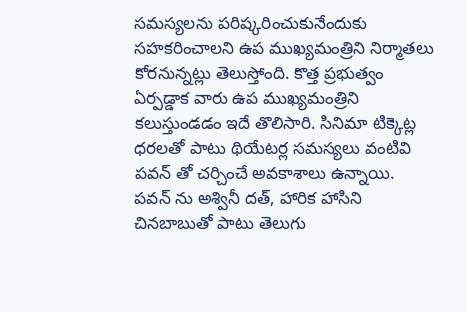సమస్యలను పరిష్కరించుకునేందుకు సహకరించాలని ఉప ముఖ్యమంత్రిని నిర్మాతలు కోరనున్నట్లు తెలుస్తోంది. కొత్త ప్రభుత్వం ఏర్పడ్డాక వారు ఉప ముఖ్యమంత్రిని కలుస్తుండడం ఇదే తొలిసారి. సినిమా టిక్కెట్ల ధరలతో పాటు థియేటర్ల సమస్యలు వంటివి పవన్ తో చర్చించే అవకాశాలు ఉన్నాయి.
పవన్ ను అశ్వినీ దత్, హారిక హాసిని చినబాబుతో పాటు తెలుగు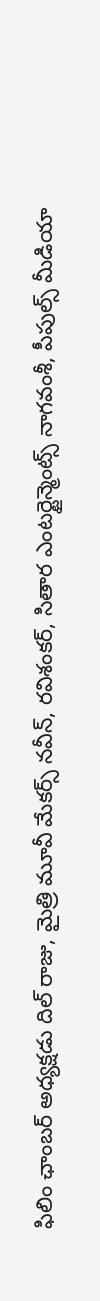ఫిలిం ఛాంబర్ అధ్యక్షడు దిల్ రాజు, మైత్రి మూవీ మేకర్స్ నవీన్, రవిశంకర్, సితార ఎంటర్టైన్మెంట్స్ నాగవంశీ, పీపుల్స్ మీడియా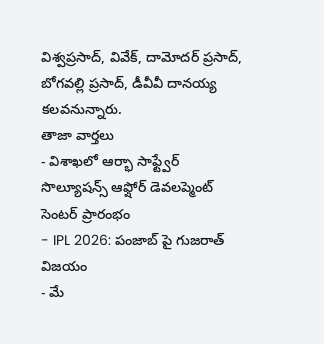విశ్వప్రసాద్, వివేక్, దామోదర్ ప్రసాద్, బోగవల్లి ప్రసాద్, డీవీవీ దానయ్య కలవనున్నారు.
తాజా వార్తలు
- విశాఖలో ఆర్భా సాఫ్ట్వేర్ సొల్యూషన్స్ ఆఫ్షోర్ డెవలప్మెంట్ సెంటర్ ప్రారంభం
- IPL 2026: పంజాబ్ పై గుజరాత్ విజయం
- మే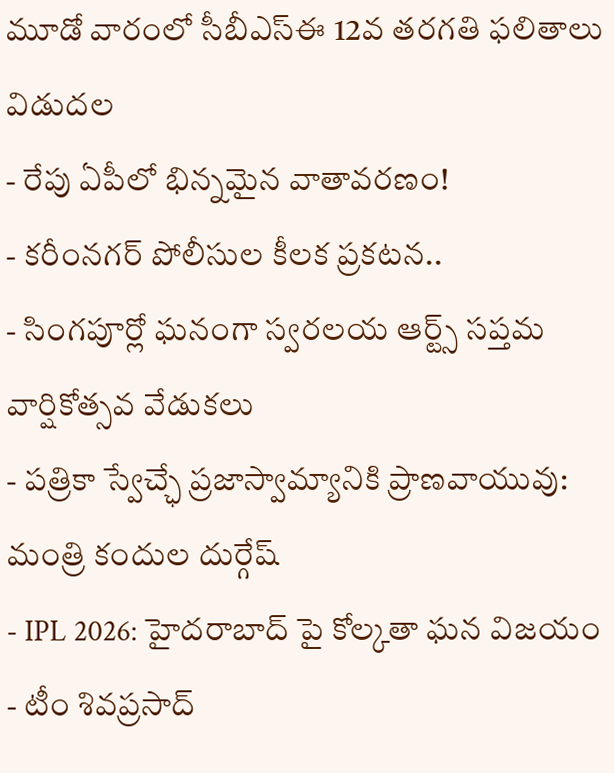మూడో వారంలో సీబీఎస్ఈ 12వ తరగతి ఫలితాలు విడుదల
- రేపు ఏపీలో భిన్నమైన వాతావరణం!
- కరీంనగర్ పోలీసుల కీలక ప్రకటన..
- సింగపూర్లో ఘనంగా స్వరలయ ఆర్ట్స్ సప్తమ వార్షికోత్సవ వేడుకలు
- పత్రికా స్వేచ్ఛే ప్రజాస్వామ్యానికి ప్రాణవాయువు: మంత్రి కందుల దుర్గేష్
- IPL 2026: హైదరాబాద్ పై కోల్కతా ఘన విజయం
- టీం శివప్రసాద్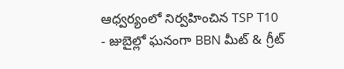ఆధ్వర్యంలో నిర్వహించిన TSP T10
- జుబైల్లో ఘనంగా BBN మీట్ & గ్రీట్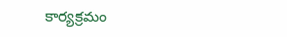కార్యక్రమం